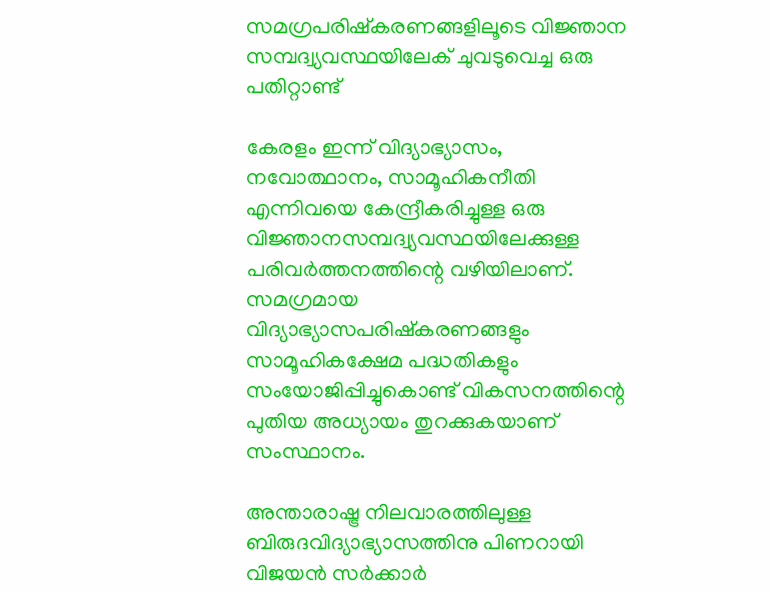സമഗ്രപരിഷ്‌കരണങ്ങളിലൂടെ വിജ്ഞാന സമ്പദ്വ്യവസ്ഥയിലേക് ചുവടുവെച്ച ഒരു പതിറ്റാണ്ട്

കേരളം ഇന്ന് വിദ്യാഭ്യാസം, നവോത്ഥാനം, സാമൂഹികനീതി എന്നിവയെ കേന്ദ്രീകരിച്ചുള്ള ഒരു വിജ്ഞാനസമ്പദ്വ്യവസ്ഥയിലേക്കുള്ള പരിവർത്തനത്തിന്റെ വഴിയിലാണ്. സമഗ്രമായ വിദ്യാഭ്യാസപരിഷ്‌കരണങ്ങളും സാമൂഹികക്ഷേമ പദ്ധതികളും സംയോജിപ്പിച്ചുകൊണ്ട് വികസനത്തിന്റെ പുതിയ അധ്യായം തുറക്കുകയാണ് സംസ്ഥാനം.

അന്താരാഷ്ട്ര നിലവാരത്തിലുള്ള ബിരുദവിദ്യാഭ്യാസത്തിനു പിണറായി വിജയൻ സർക്കാർ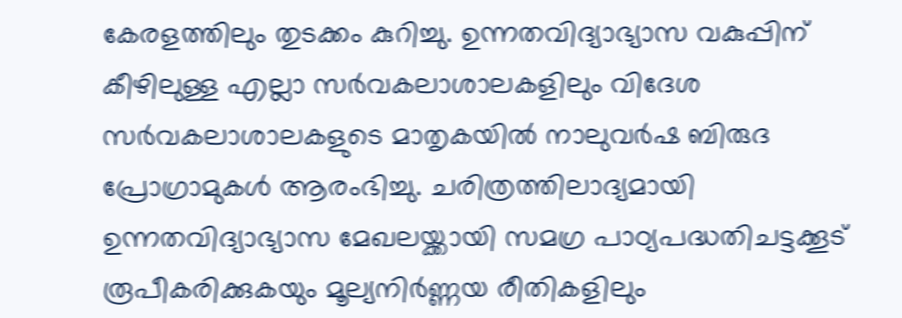കേരളത്തിലും തുടക്കം കുറിച്ചു. ഉന്നതവിദ്യാഭ്യാസ വകുപ്പിന് കീഴിലുള്ള എല്ലാ സർവകലാശാലകളിലും വിദേശ സർവകലാശാലകളുടെ മാതൃകയിൽ നാലുവർഷ ബിരുദ പ്രോഗ്രാമുകൾ ആരംഭിച്ചു. ചരിത്രത്തിലാദ്യമായി ഉന്നതവിദ്യാഭ്യാസ മേഖലയ്ക്കായി സമഗ്ര പാഠ്യപദ്ധതിചട്ടക്കൂട് രൂപീകരിക്കുകയും മൂല്യനിർണ്ണയ രീതികളിലും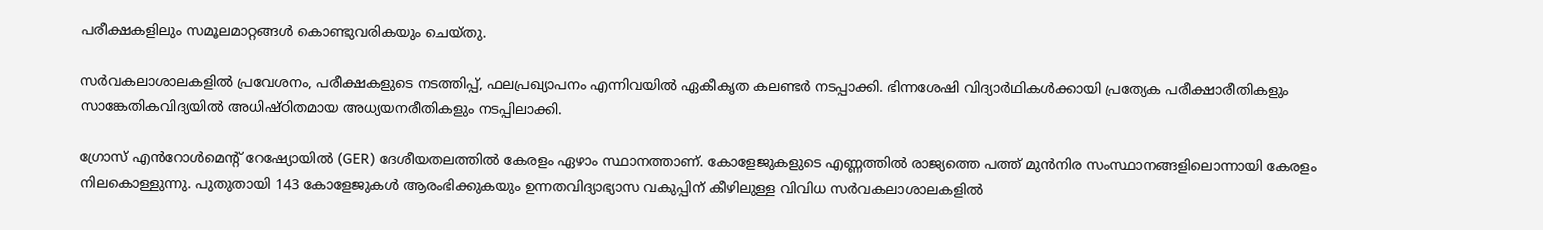പരീക്ഷകളിലും സമൂലമാറ്റങ്ങൾ കൊണ്ടുവരികയും ചെയ്തു.

സർവകലാശാലകളിൽ പ്രവേശനം, പരീക്ഷകളുടെ നടത്തിപ്പ്, ഫലപ്രഖ്യാപനം എന്നിവയിൽ ഏകീകൃത കലണ്ടർ നടപ്പാക്കി. ഭിന്നശേഷി വിദ്യാർഥികൾക്കായി പ്രത്യേക പരീക്ഷാരീതികളും സാങ്കേതികവിദ്യയിൽ അധിഷ്ഠിതമായ അധ്യയനരീതികളും നടപ്പിലാക്കി.

ഗ്രോസ് എൻറോൾമെന്റ് റേഷ്യോയിൽ (GER) ദേശീയതലത്തിൽ കേരളം ഏഴാം സ്ഥാനത്താണ്. കോളേജുകളുടെ എണ്ണത്തിൽ രാജ്യത്തെ പത്ത് മുൻനിര സംസ്ഥാനങ്ങളിലൊന്നായി കേരളം നിലകൊള്ളുന്നു. പുതുതായി 143 കോളേജുകൾ ആരംഭിക്കുകയും ഉന്നതവിദ്യാഭ്യാസ വകുപ്പിന് കീഴിലുള്ള വിവിധ സർവകലാശാലകളിൽ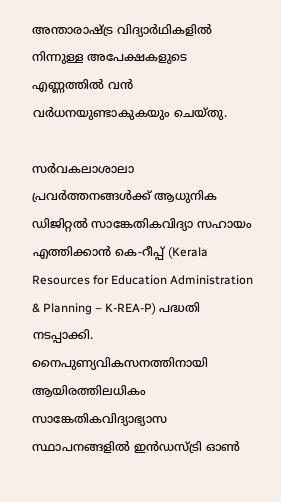അന്താരാഷ്ട്ര വിദ്യാർഥികളിൽ നിന്നുള്ള അപേക്ഷകളുടെ എണ്ണത്തിൽ വൻ വർധനയുണ്ടാകുകയും ചെയ്തു.

സർവകലാശാലാ പ്രവർത്തനങ്ങൾക്ക് ആധുനിക ഡിജിറ്റൽ സാങ്കേതികവിദ്യാ സഹായം എത്തിക്കാൻ കെ-റീപ്പ് (Kerala Resources for Education Administration & Planning – K-REA-P) പദ്ധതി നടപ്പാക്കി. നൈപുണ്യവികസനത്തിനായി ആയിരത്തിലധികം സാങ്കേതികവിദ്യാഭ്യാസ സ്ഥാപനങ്ങളിൽ ഇൻഡസ്ട്രി ഓൺ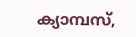ക്യാമ്പസ്,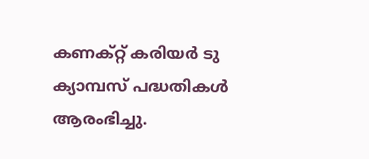കണക്റ്റ് കരിയർ ടു ക്യാമ്പസ് പദ്ധതികൾ ആരംഭിച്ചു.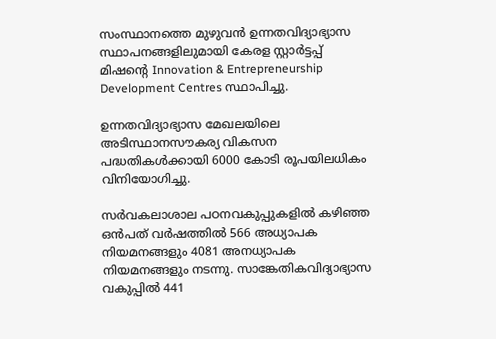സംസ്ഥാനത്തെ മുഴുവൻ ഉന്നതവിദ്യാഭ്യാസ സ്ഥാപനങ്ങളിലുമായി കേരള സ്റ്റാർട്ടപ്പ് മിഷന്റെ Innovation & Entrepreneurship Development Centres സ്ഥാപിച്ചു.

ഉന്നതവിദ്യാഭ്യാസ മേഖലയിലെ അടിസ്ഥാനസൗകര്യ വികസന പദ്ധതികൾക്കായി 6000 കോടി രൂപയിലധികം വിനിയോഗിച്ചു.

സർവകലാശാല പഠനവകുപ്പുകളിൽ കഴിഞ്ഞ ഒൻപത് വർഷത്തിൽ 566 അധ്യാപക നിയമനങ്ങളും 4081 അനധ്യാപക നിയമനങ്ങളും നടന്നു. സാങ്കേതികവിദ്യാഭ്യാസ വകുപ്പിൽ 441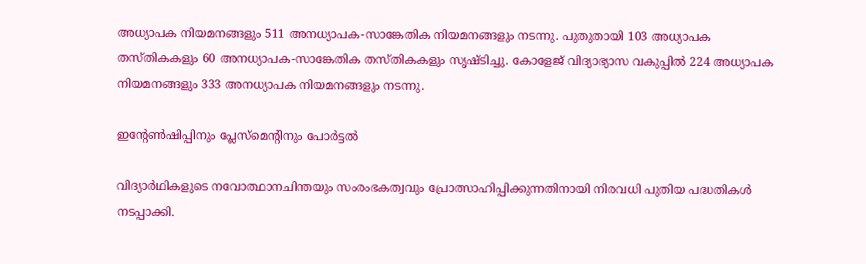അധ്യാപക നിയമനങ്ങളും 511 അനധ്യാപക-സാങ്കേതിക നിയമനങ്ങളും നടന്നു. പുതുതായി 103 അധ്യാപക തസ്തികകളും 60 അനധ്യാപക-സാങ്കേതിക തസ്തികകളും സൃഷ്ടിച്ചു. കോളേജ് വിദ്യാഭ്യാസ വകുപ്പിൽ 224 അധ്യാപക നിയമനങ്ങളും 333 അനധ്യാപക നിയമനങ്ങളും നടന്നു.

ഇന്റേൺഷിപ്പിനും പ്ലേസ്‌മെന്റിനും പോർട്ടൽ

വിദ്യാർഥികളുടെ നവോത്ഥാനചിന്തയും സംരംഭകത്വവും പ്രോത്സാഹിപ്പിക്കുന്നതിനായി നിരവധി പുതിയ പദ്ധതികൾ നടപ്പാക്കി.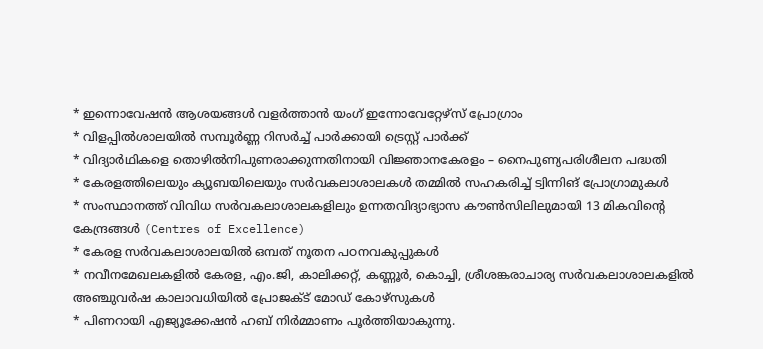* ഇന്നൊവേഷൻ ആശയങ്ങൾ വളർത്താൻ യംഗ് ഇന്നോവേറ്റേഴ്സ് പ്രോഗ്രാം
* വിളപ്പിൽശാലയിൽ സമ്പൂർണ്ണ റിസർച്ച് പാർക്കായി ട്രെസ്റ്റ് പാർക്ക്
* വിദ്യാർഥികളെ തൊഴിൽനിപുണരാക്കുന്നതിനായി വിജ്ഞാനകേരളം – നൈപുണ്യപരിശീലന പദ്ധതി
* കേരളത്തിലെയും ക്യൂബയിലെയും സർവകലാശാലകൾ തമ്മിൽ സഹകരിച്ച് ട്വിന്നിങ് പ്രോഗ്രാമുകൾ
* സംസ്ഥാനത്ത് വിവിധ സർവകലാശാലകളിലും ഉന്നതവിദ്യാഭ്യാസ കൗൺസിലിലുമായി 13 മികവിന്റെ കേന്ദ്രങ്ങൾ (Centres of Excellence)
* കേരള സർവകലാശാലയിൽ ഒമ്പത് നൂതന പഠനവകുപ്പുകൾ
* നവീനമേഖലകളിൽ കേരള, എം.ജി, കാലിക്കറ്റ്, കണ്ണൂർ, കൊച്ചി, ശ്രീശങ്കരാചാര്യ സർവകലാശാലകളിൽ അഞ്ചുവർഷ കാലാവധിയിൽ പ്രോജക്ട് മോഡ് കോഴ്സുകൾ
* പിണറായി എജ്യൂക്കേഷൻ ഹബ് നിർമ്മാണം പൂർത്തിയാകുന്നു.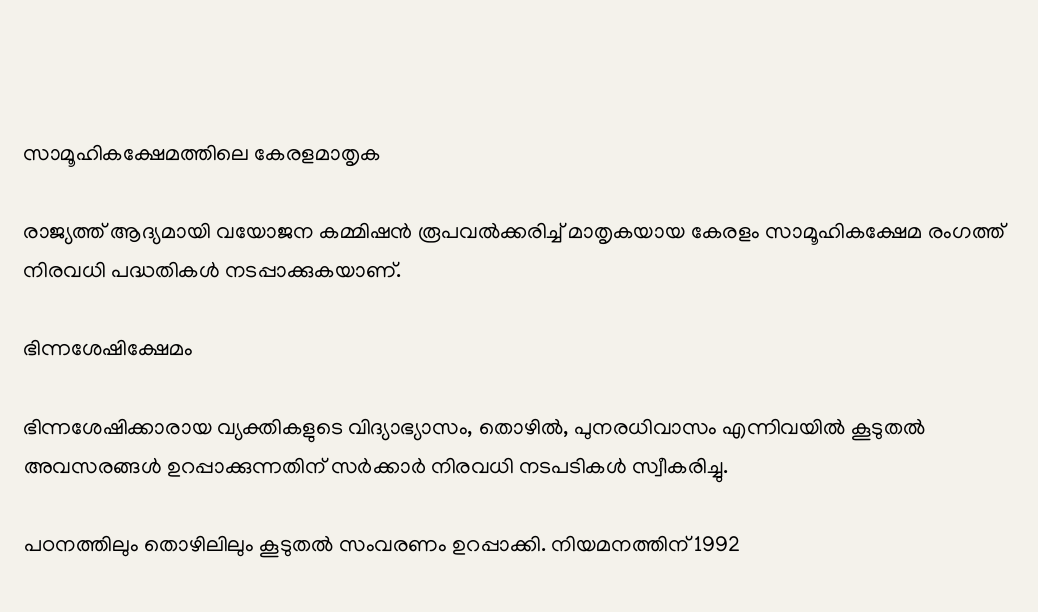സാമൂഹികക്ഷേമത്തിലെ കേരളമാതൃക

രാജ്യത്ത് ആദ്യമായി വയോജന കമ്മിഷൻ രൂപവൽക്കരിച്ച് മാതൃകയായ കേരളം സാമൂഹികക്ഷേമ രംഗത്ത് നിരവധി പദ്ധതികൾ നടപ്പാക്കുകയാണ്.

ഭിന്നശേഷിക്ഷേമം

ഭിന്നശേഷിക്കാരായ വ്യക്തികളുടെ വിദ്യാഭ്യാസം, തൊഴിൽ, പുനരധിവാസം എന്നിവയിൽ കൂടുതൽ അവസരങ്ങൾ ഉറപ്പാക്കുന്നതിന് സർക്കാർ നിരവധി നടപടികൾ സ്വീകരിച്ചു.

പഠനത്തിലും തൊഴിലിലും കൂടുതൽ സംവരണം ഉറപ്പാക്കി. നിയമനത്തിന് 1992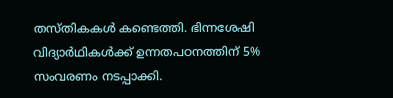തസ്തികകൾ കണ്ടെത്തി. ഭിന്നശേഷി വിദ്യാർഥികൾക്ക് ഉന്നതപഠനത്തിന് 5% സംവരണം നടപ്പാക്കി.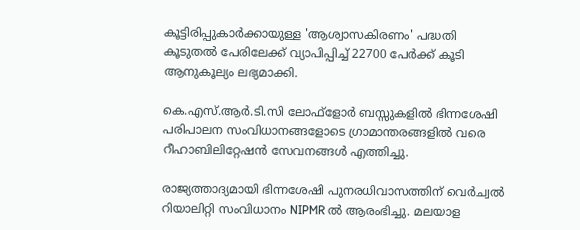കൂട്ടിരിപ്പുകാർക്കായുള്ള 'ആശ്വാസകിരണം' പദ്ധതി കൂടുതൽ പേരിലേക്ക് വ്യാപിപ്പിച്ച് 22700 പേർക്ക് കൂടി ആനുകൂല്യം ലഭ്യമാക്കി.

കെ.എസ്.ആർ.ടി.സി ലോഫ്‌ളോർ ബസ്സുകളിൽ ഭിന്നശേഷി പരിപാലന സംവിധാനങ്ങളോടെ ഗ്രാമാന്തരങ്ങളിൽ വരെ റീഹാബിലിറ്റേഷൻ സേവനങ്ങൾ എത്തിച്ചു.

രാജ്യത്താദ്യമായി ഭിന്നശേഷി പുനരധിവാസത്തിന് വെർച്വൽ റിയാലിറ്റി സംവിധാനം NIPMR ൽ ആരംഭിച്ചു. മലയാള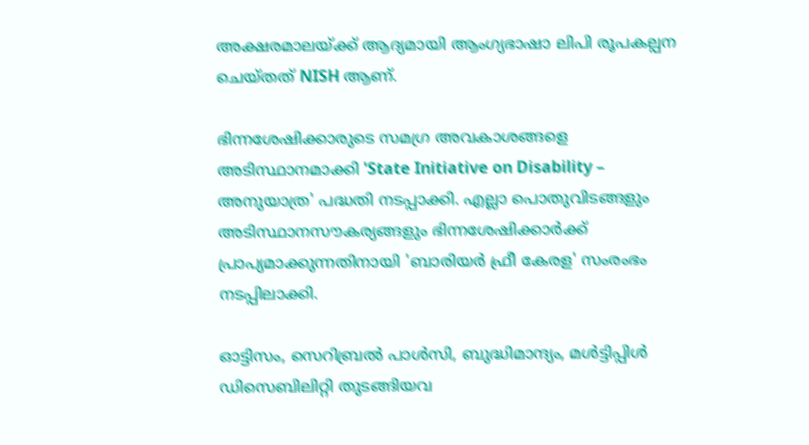അക്ഷരമാലയ്ക്ക് ആദ്യമായി ആംഗ്യഭാഷാ ലിപി രൂപകല്പന ചെയ്തത് NISH ആണ്.

ഭിന്നശേഷിക്കാരുടെ സമഗ്ര അവകാശങ്ങളെ അടിസ്ഥാനമാക്കി 'State Initiative on Disability – അനുയാത്ര' പദ്ധതി നടപ്പാക്കി. എല്ലാ പൊതുവിടങ്ങളും അടിസ്ഥാനസൗകര്യങ്ങളും ഭിന്നശേഷിക്കാർക്ക് പ്രാപ്യമാക്കുന്നതിനായി 'ബാരിയർ ഫ്രീ കേരള' സംരംഭം നടപ്പിലാക്കി.

ഓട്ടിസം, സെറിബ്രൽ പാൾസി, ബുദ്ധിമാന്ദ്യം, മൾട്ടിപ്പിൾ ഡിസെബിലിറ്റി തുടങ്ങിയവ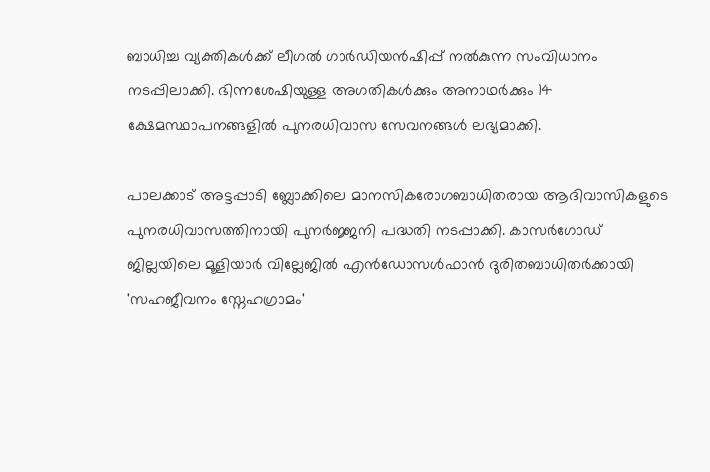ബാധിച്ച വ്യക്തികൾക്ക് ലീഗൽ ഗാർഡിയൻഷിപ്പ് നൽകുന്ന സംവിധാനം നടപ്പിലാക്കി. ഭിന്നശേഷിയുള്ള അഗതികൾക്കും അനാഥർക്കും 14 ക്ഷേമസ്ഥാപനങ്ങളിൽ പുനരധിവാസ സേവനങ്ങൾ ലഭ്യമാക്കി.

പാലക്കാട് അട്ടപ്പാടി ബ്ലോക്കിലെ മാനസികരോഗബാധിതരായ ആദിവാസികളുടെ പുനരധിവാസത്തിനായി പുനർജ്ജനി പദ്ധതി നടപ്പാക്കി. കാസർഗോഡ് ജില്ലയിലെ മൂളിയാർ വില്ലേജിൽ എൻഡോസൾഫാൻ ദുരിതബാധിതർക്കായി 'സഹജീവനം സ്നേഹഗ്രാമം'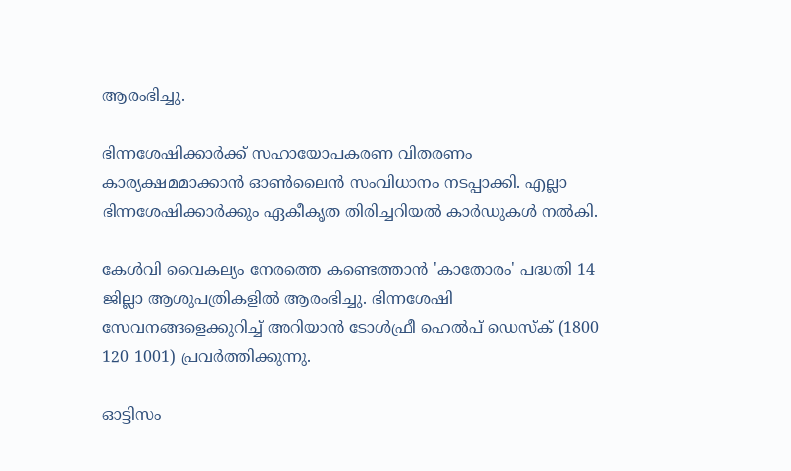ആരംഭിച്ചു.

ഭിന്നശേഷിക്കാർക്ക് സഹായോപകരണ വിതരണം കാര്യക്ഷമമാക്കാൻ ഓൺലൈൻ സംവിധാനം നടപ്പാക്കി. എല്ലാ ഭിന്നശേഷിക്കാർക്കും ഏകീകൃത തിരിച്ചറിയൽ കാർഡുകൾ നൽകി.

കേൾവി വൈകല്യം നേരത്തെ കണ്ടെത്താൻ 'കാതോരം' പദ്ധതി 14 ജില്ലാ ആശുപത്രികളിൽ ആരംഭിച്ചു. ഭിന്നശേഷി സേവനങ്ങളെക്കുറിച്ച് അറിയാൻ ടോൾഫ്രീ ഹെൽപ് ഡെസ്ക് (1800 120 1001) പ്രവർത്തിക്കുന്നു.

ഓട്ടിസം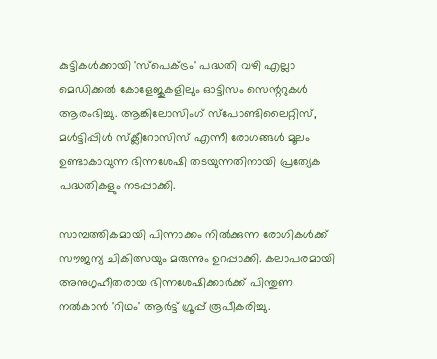കുട്ടികൾക്കായി 'സ്‌പെക്ട്രം' പദ്ധതി വഴി എല്ലാ മെഡിക്കൽ കോളേജുകളിലും ഓട്ടിസം സെന്ററുകൾ ആരംഭിച്ചു. ആങ്കിലോസിംഗ് സ്‌പോണ്ടിലൈറ്റിസ്, മൾട്ടിപ്പിൾ സ്‌ക്ലീറോസിസ് എന്നീ രോഗങ്ങൾ മൂലം ഉണ്ടാകാവുന്ന ഭിന്നശേഷി തടയുന്നതിനായി പ്രത്യേക പദ്ധതികളും നടപ്പാക്കി.

സാമ്പത്തികമായി പിന്നാക്കം നിൽക്കുന്ന രോഗികൾക്ക് സൗജന്യ ചികിത്സയും മരുന്നും ഉറപ്പാക്കി. കലാപരമായി അനുഗൃഹീതരായ ഭിന്നശേഷിക്കാർക്ക് പിന്തുണ നൽകാൻ 'റിഥം' ആർട്ട് ഗ്രൂപ്പ് രൂപീകരിച്ചു.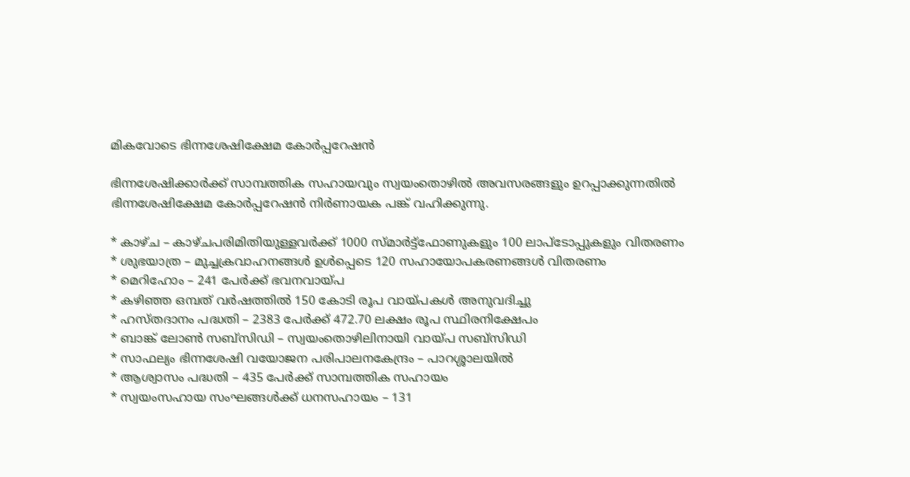മികവോടെ ഭിന്നശേഷിക്ഷേമ കോർപ്പറേഷൻ

ഭിന്നശേഷിക്കാർക്ക് സാമ്പത്തിക സഹായവും സ്വയംതൊഴിൽ അവസരങ്ങളും ഉറപ്പാക്കുന്നതിൽ ഭിന്നശേഷിക്ഷേമ കോർപ്പറേഷൻ നിർണായക പങ്ക് വഹിക്കുന്നു.

* കാഴ്ച – കാഴ്ചപരിമിതിയുള്ളവർക്ക് 1000 സ്മാർട്ട്ഫോണുകളും 100 ലാപ്‌ടോപ്പുകളും വിതരണം
* ശുഭയാത്ര – മുച്ചക്രവാഹനങ്ങൾ ഉൾപ്പെടെ 120 സഹായോപകരണങ്ങൾ വിതരണം
* മെറിഹോം – 241 പേർക്ക് ഭവനവായ്പ
* കഴിഞ്ഞ ഒമ്പത് വർഷത്തിൽ 150 കോടി രൂപ വായ്പകൾ അനുവദിച്ചു
* ഹസ്തദാനം പദ്ധതി – 2383 പേർക്ക് 472.70 ലക്ഷം രൂപ സ്ഥിരനിക്ഷേപം
* ബാങ്ക് ലോൺ സബ്സിഡി – സ്വയംതൊഴിലിനായി വായ്പ സബ്സിഡി
* സാഫല്യം ഭിന്നശേഷി വയോജന പരിപാലനകേന്ദ്രം – പാറശ്ശാലയിൽ
* ആശ്വാസം പദ്ധതി – 435 പേർക്ക് സാമ്പത്തിക സഹായം
* സ്വയംസഹായ സംഘങ്ങൾക്ക് ധനസഹായം – 131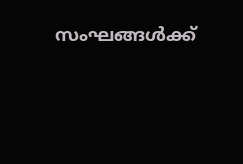സംഘങ്ങൾക്ക്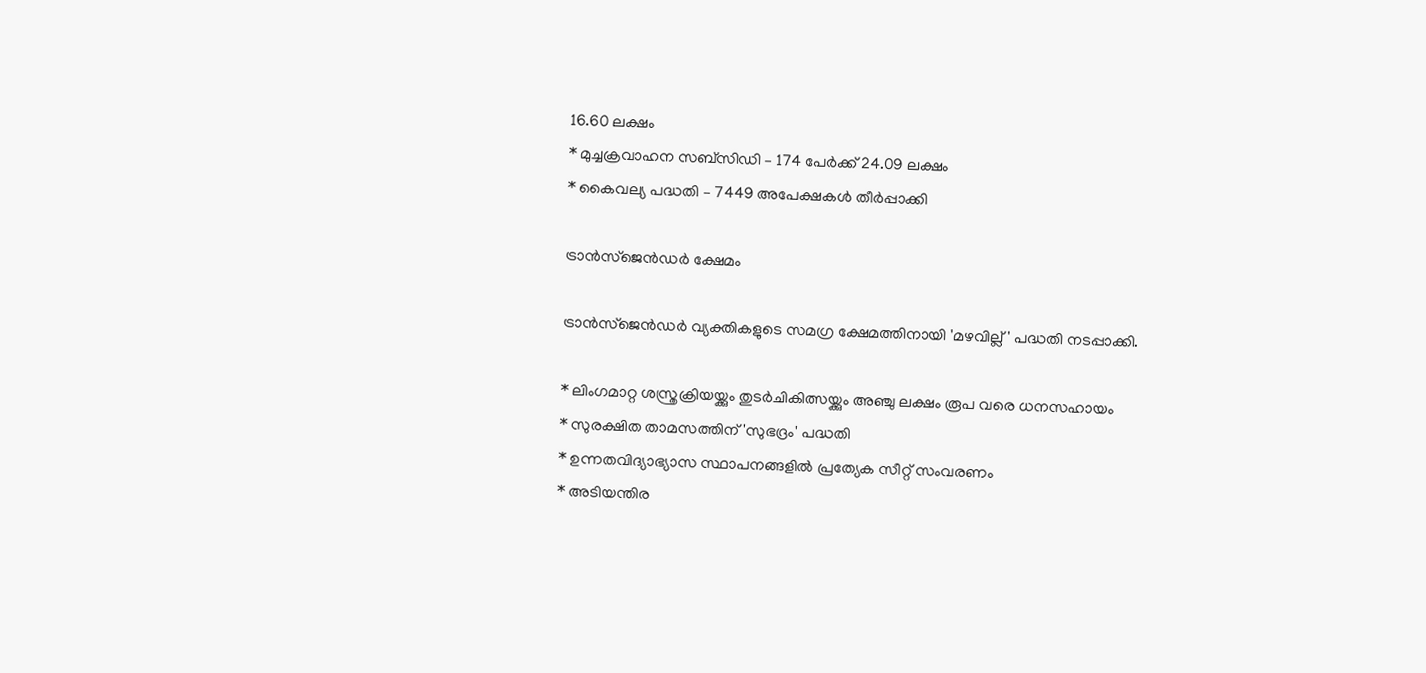16.60 ലക്ഷം
* മുച്ചക്രവാഹന സബ്സിഡി – 174 പേർക്ക് 24.09 ലക്ഷം
* കൈവല്യ പദ്ധതി – 7449 അപേക്ഷകൾ തീർപ്പാക്കി

ട്രാൻസ്‌ജെൻഡർ ക്ഷേമം

ട്രാൻസ്‌ജെൻഡർ വ്യക്തികളുടെ സമഗ്ര ക്ഷേമത്തിനായി 'മഴവില്ല്' പദ്ധതി നടപ്പാക്കി.

* ലിംഗമാറ്റ ശസ്ത്രക്രിയയ്ക്കും തുടർചികിത്സയ്ക്കും അഞ്ചു ലക്ഷം രൂപ വരെ ധനസഹായം
* സുരക്ഷിത താമസത്തിന് 'സുഭദ്രം' പദ്ധതി
* ഉന്നതവിദ്യാഭ്യാസ സ്ഥാപനങ്ങളിൽ പ്രത്യേക സീറ്റ് സംവരണം
* അടിയന്തിര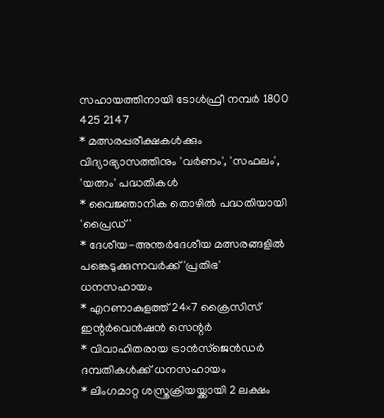സഹായത്തിനായി ടോൾഫ്രീ നമ്പർ 1800 425 2147
* മത്സരപ്പരീക്ഷകൾക്കും വിദ്യാഭ്യാസത്തിനും 'വർണം', 'സഫലം', 'യത്നം' പദ്ധതികൾ
* വൈജ്ഞാനിക തൊഴിൽ പദ്ധതിയായി 'പ്രൈഡ്'
* ദേശീയ-അന്തർദേശീയ മത്സരങ്ങളിൽ പങ്കെടുക്കുന്നവർക്ക് 'പ്രതിഭ' ധനസഹായം
* എറണാകുളത്ത് 24×7 ക്രൈസിസ് ഇന്റർവെൻഷൻ സെന്റർ
* വിവാഹിതരായ ട്രാൻസ്‌ജെൻഡർ ദമ്പതികൾക്ക് ധനസഹായം
* ലിംഗമാറ്റ ശസ്ത്രക്രിയയ്ക്കായി 2 ലക്ഷം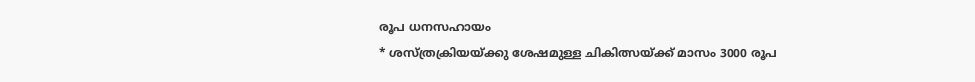രൂപ ധനസഹായം
* ശസ്ത്രക്രിയയ്ക്കു ശേഷമുള്ള ചികിത്സയ്ക്ക് മാസം 3000 രൂപ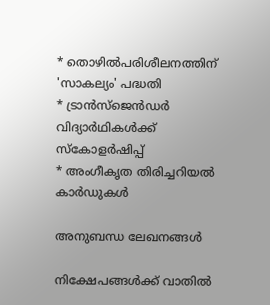* തൊഴിൽപരിശീലനത്തിന് 'സാകല്യം' പദ്ധതി
* ട്രാൻസ്‌ജെൻഡർ വിദ്യാർഥികൾക്ക് സ്കോളർഷിപ്പ്
* അംഗീകൃത തിരിച്ചറിയൽ കാർഡുകൾ

അനുബന്ധ ലേഖനങ്ങൾ

നിക്ഷേപങ്ങൾക്ക് വാതിൽ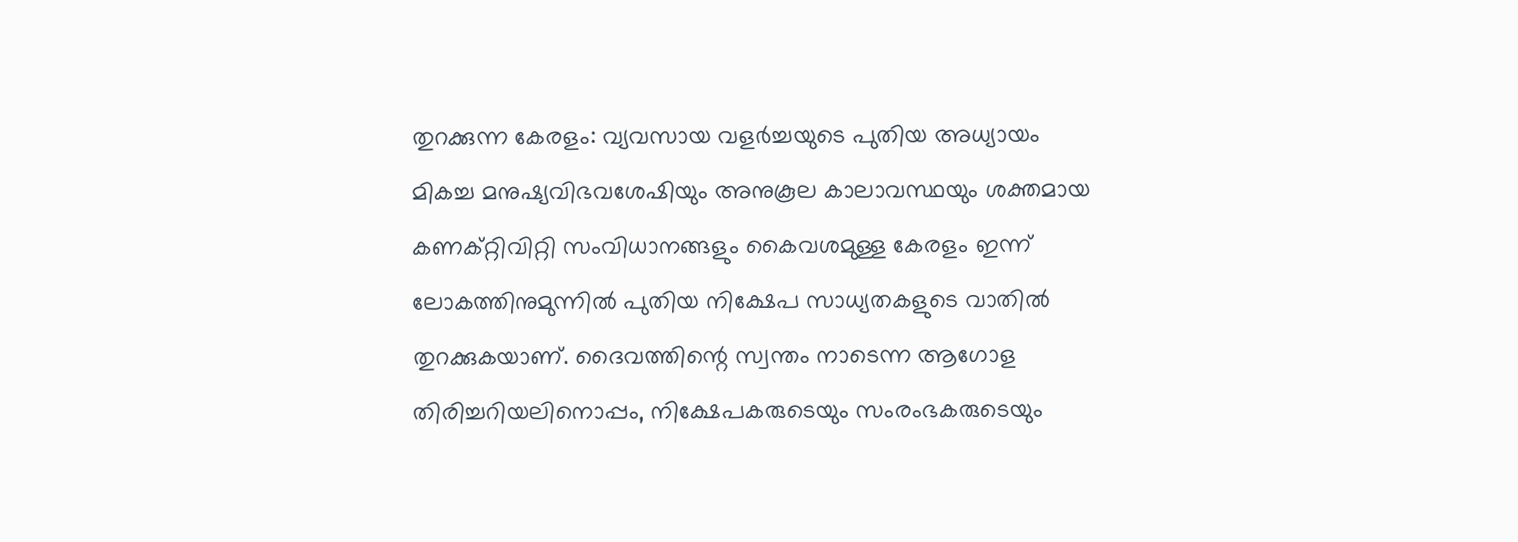തുറക്കുന്ന കേരളം: വ്യവസായ വളർച്ചയുടെ പുതിയ അധ്യായം
മികച്ച മനുഷ്യവിഭവശേഷിയും അനുകൂല കാലാവസ്ഥയും ശക്തമായ കണക്റ്റിവിറ്റി സംവിധാനങ്ങളും കൈവശമുള്ള കേരളം ഇന്ന് ലോകത്തിനുമുന്നിൽ പുതിയ നിക്ഷേപ സാധ്യതകളുടെ വാതിൽ തുറക്കുകയാണ്. ദൈവത്തിന്റെ സ്വന്തം നാടെന്ന ആഗോള തിരിച്ചറിയലിനൊപ്പം, നിക്ഷേപകരുടെയും സംരംഭകരുടെയും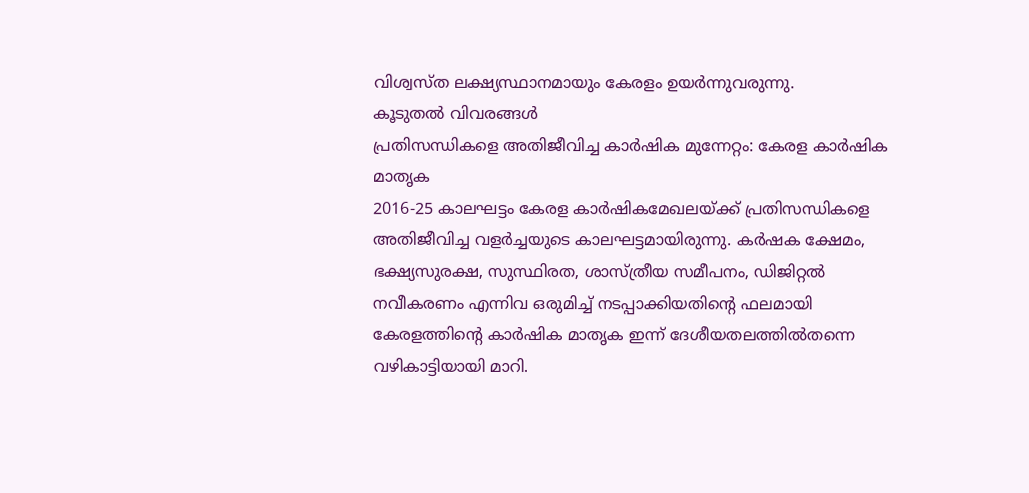വിശ്വസ്ത ലക്ഷ്യസ്ഥാനമായും കേരളം ഉയർന്നുവരുന്നു.
കൂടുതൽ വിവരങ്ങൾ
പ്രതിസന്ധികളെ അതിജീവിച്ച കാർഷിക മുന്നേറ്റം: കേരള കാർഷിക മാതൃക
2016-25 കാലഘട്ടം കേരള കാർഷികമേഖലയ്ക്ക് പ്രതിസന്ധികളെ അതിജീവിച്ച വളർച്ചയുടെ കാലഘട്ടമായിരുന്നു. കർഷക ക്ഷേമം, ഭക്ഷ്യസുരക്ഷ, സുസ്ഥിരത, ശാസ്ത്രീയ സമീപനം, ഡിജിറ്റൽ നവീകരണം എന്നിവ ഒരുമിച്ച് നടപ്പാക്കിയതിന്റെ ഫലമായി കേരളത്തിന്റെ കാർഷിക മാതൃക ഇന്ന് ദേശീയതലത്തിൽതന്നെ വഴികാട്ടിയായി മാറി.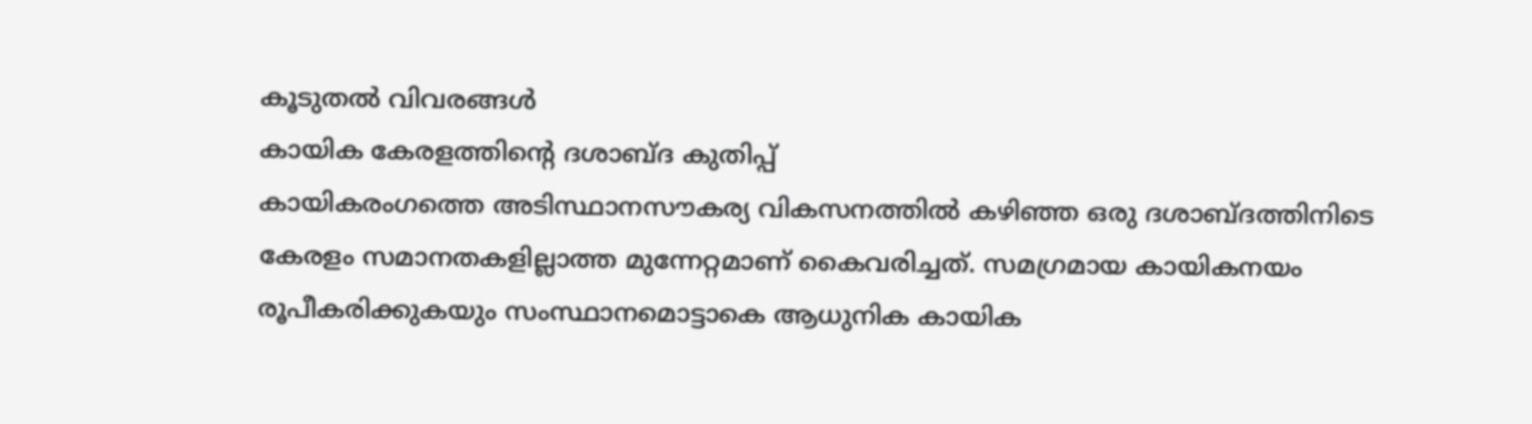കൂടുതൽ വിവരങ്ങൾ
കായിക കേരളത്തിന്റെ ദശാബ്ദ കുതിപ്പ്
കായികരംഗത്തെ അടിസ്ഥാനസൗകര്യ വികസനത്തിൽ കഴിഞ്ഞ ഒരു ദശാബ്ദത്തിനിടെ കേരളം സമാനതകളില്ലാത്ത മുന്നേറ്റമാണ് കൈവരിച്ചത്. സമഗ്രമായ കായികനയം രൂപീകരിക്കുകയും സംസ്ഥാനമൊട്ടാകെ ആധുനിക കായിക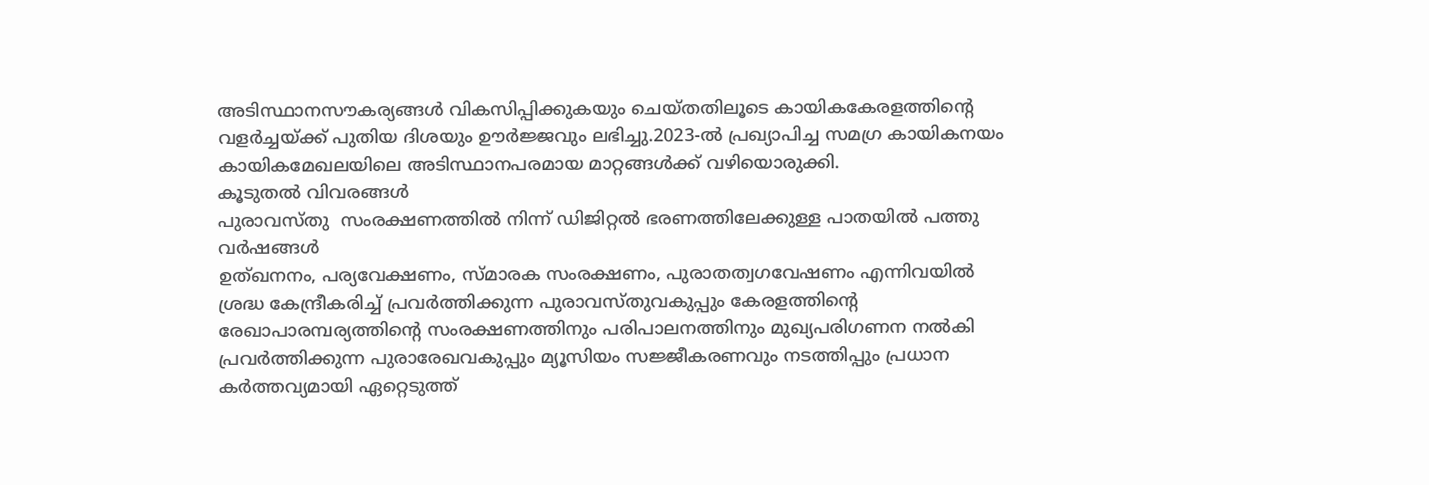അടിസ്ഥാനസൗകര്യങ്ങൾ വികസിപ്പിക്കുകയും ചെയ്തതിലൂടെ കായികകേരളത്തിന്റെ വളർച്ചയ്ക്ക് പുതിയ ദിശയും ഊർജ്ജവും ലഭിച്ചു.2023-ൽ പ്രഖ്യാപിച്ച സമഗ്ര കായികനയം കായികമേഖലയിലെ അടിസ്ഥാനപരമായ മാറ്റങ്ങൾക്ക് വഴിയൊരുക്കി.
കൂടുതൽ വിവരങ്ങൾ
പുരാവസ്തു  സംരക്ഷണത്തിൽ നിന്ന് ഡിജിറ്റൽ ഭരണത്തിലേക്കുള്ള പാതയിൽ പത്തു വർഷങ്ങൾ
ഉത്ഖനനം, പര്യവേക്ഷണം, സ്മാരക സംരക്ഷണം, പുരാതത്വഗവേഷണം എന്നിവയിൽ ശ്രദ്ധ കേന്ദ്രീകരിച്ച് പ്രവർത്തിക്കുന്ന പുരാവസ്തുവകുപ്പും കേരളത്തിന്റെ രേഖാപാരമ്പര്യത്തിന്റെ സംരക്ഷണത്തിനും പരിപാലനത്തിനും മുഖ്യപരിഗണന നൽകി പ്രവർത്തിക്കുന്ന പുരാരേഖവകുപ്പും മ്യൂസിയം സജ്ജീകരണവും നടത്തിപ്പും പ്രധാന കർത്തവ്യമായി ഏറ്റെടുത്ത്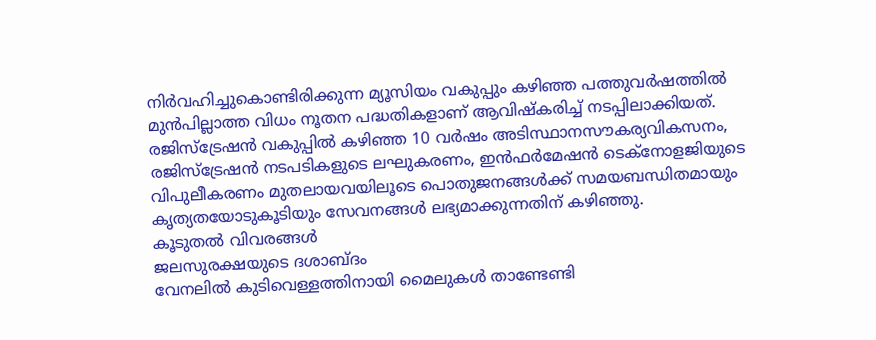നിർവഹിച്ചുകൊണ്ടിരിക്കുന്ന മ്യൂസിയം വകുപ്പും കഴിഞ്ഞ പത്തുവർഷത്തിൽ മുൻപില്ലാത്ത വിധം നൂതന പദ്ധതികളാണ് ആവിഷ്‌കരിച്ച് നടപ്പിലാക്കിയത്. രജിസ്‌ട്രേഷൻ വകുപ്പിൽ കഴിഞ്ഞ 10 വർഷം അടിസ്ഥാനസൗകര്യവികസനം, രജിസ്‌ട്രേഷൻ നടപടികളുടെ ലഘുകരണം, ഇൻഫർമേഷൻ ടെക്‌നോളജിയുടെ വിപുലീകരണം മുതലായവയിലൂടെ പൊതുജനങ്ങൾക്ക് സമയബന്ധിതമായും കൃത്യതയോടുകൂടിയും സേവനങ്ങൾ ലഭ്യമാക്കുന്നതിന് കഴിഞ്ഞു.
കൂടുതൽ വിവരങ്ങൾ
ജലസുരക്ഷയുടെ ദശാബ്ദം
വേനലിൽ കുടിവെള്ളത്തിനായി മൈലുകൾ താണ്ടേണ്ടി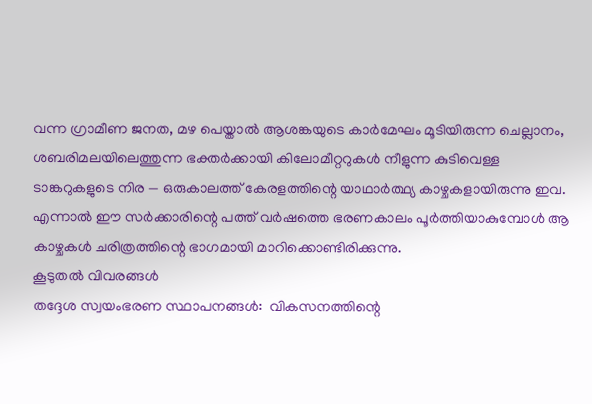വന്ന ഗ്രാമീണ ജനത, മഴ പെയ്താൽ ആശങ്കയുടെ കാർമേഘം മൂടിയിരുന്ന ചെല്ലാനം, ശബരിമലയിലെത്തുന്ന ഭക്തർക്കായി കിലോമീറ്ററുകൾ നീളുന്ന കുടിവെള്ള ടാങ്കറുകളുടെ നിര — ഒരുകാലത്ത് കേരളത്തിന്റെ യാഥാർത്ഥ്യ കാഴ്ചകളായിരുന്നു ഇവ. എന്നാൽ ഈ സർക്കാരിന്റെ പത്ത് വർഷത്തെ ഭരണകാലം പൂർത്തിയാകുമ്പോൾ ആ കാഴ്ചകൾ ചരിത്രത്തിന്റെ ഭാഗമായി മാറിക്കൊണ്ടിരിക്കുന്നു.
കൂടുതൽ വിവരങ്ങൾ
തദ്ദേശ സ്വയംഭരണ സ്ഥാപനങ്ങൾ:  വികസനത്തിന്റെ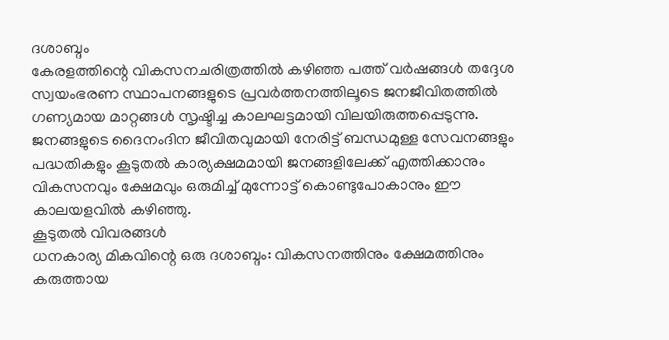ദശാബ്ദം
കേരളത്തിന്റെ വികസനചരിത്രത്തിൽ കഴിഞ്ഞ പത്ത് വർഷങ്ങൾ തദ്ദേശ സ്വയംഭരണ സ്ഥാപനങ്ങളുടെ പ്രവർത്തനത്തിലൂടെ ജനജീവിതത്തിൽ ഗണ്യമായ മാറ്റങ്ങൾ സൃഷ്ടിച്ച കാലഘട്ടമായി വിലയിരുത്തപ്പെടുന്നു. ജനങ്ങളുടെ ദൈനംദിന ജീവിതവുമായി നേരിട്ട് ബന്ധമുള്ള സേവനങ്ങളും പദ്ധതികളും കൂടുതൽ കാര്യക്ഷമമായി ജനങ്ങളിലേക്ക് എത്തിക്കാനും വികസനവും ക്ഷേമവും ഒരുമിച്ച് മുന്നോട്ട് കൊണ്ടുപോകാനും ഈ കാലയളവിൽ കഴിഞ്ഞു.
കൂടുതൽ വിവരങ്ങൾ
ധനകാര്യ മികവിന്റെ ഒരു ദശാബ്ദം: വികസനത്തിനും ക്ഷേമത്തിനും കരുത്തായ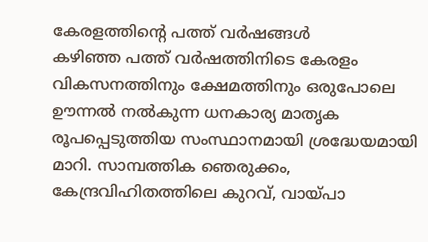കേരളത്തിന്റെ പത്ത് വർഷങ്ങൾ
കഴിഞ്ഞ പത്ത് വർഷത്തിനിടെ കേരളം വികസനത്തിനും ക്ഷേമത്തിനും ഒരുപോലെ ഊന്നൽ നൽകുന്ന ധനകാര്യ മാതൃക രൂപപ്പെടുത്തിയ സംസ്ഥാനമായി ശ്രദ്ധേയമായി മാറി. സാമ്പത്തിക ഞെരുക്കം, കേന്ദ്രവിഹിതത്തിലെ കുറവ്, വായ്പാ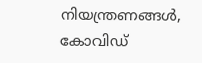നിയന്ത്രണങ്ങൾ, കോവിഡ്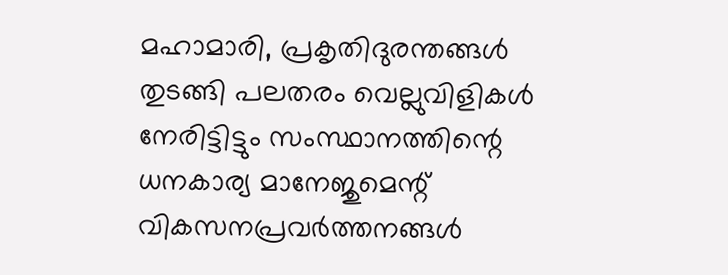മഹാമാരി, പ്രകൃതിദുരന്തങ്ങൾ തുടങ്ങി പലതരം വെല്ലുവിളികൾ നേരിട്ടിട്ടും സംസ്ഥാനത്തിന്റെ ധനകാര്യ മാനേജുമെന്റ് വികസനപ്രവർത്തനങ്ങൾ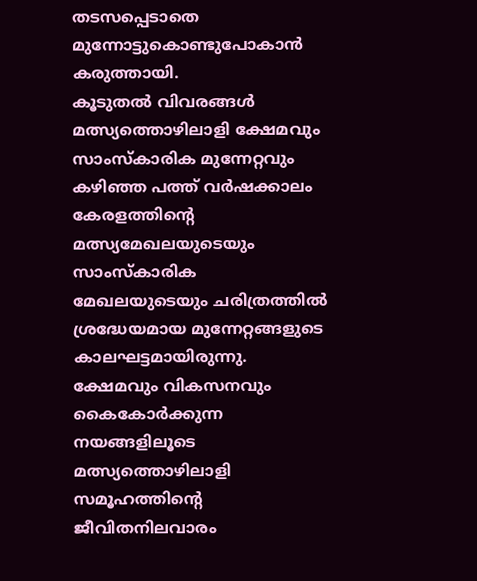തടസപ്പെടാതെ മുന്നോട്ടുകൊണ്ടുപോകാൻ കരുത്തായി.
കൂടുതൽ വിവരങ്ങൾ
മത്സ്യത്തൊഴിലാളി ക്ഷേമവും സാംസ്കാരിക മുന്നേറ്റവും
കഴിഞ്ഞ പത്ത് വർഷക്കാലം കേരളത്തിന്റെ മത്സ്യമേഖലയുടെയും സാംസ്കാരിക മേഖലയുടെയും ചരിത്രത്തിൽ ശ്രദ്ധേയമായ മുന്നേറ്റങ്ങളുടെ കാലഘട്ടമായിരുന്നു. ക്ഷേമവും വികസനവും കൈകോർക്കുന്ന നയങ്ങളിലൂടെ മത്സ്യത്തൊഴിലാളി സമൂഹത്തിന്റെ ജീവിതനിലവാരം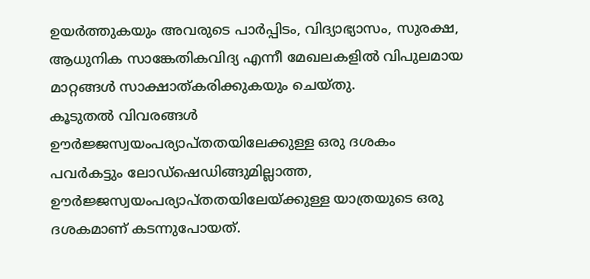ഉയർത്തുകയും അവരുടെ പാർപ്പിടം, വിദ്യാഭ്യാസം, സുരക്ഷ, ആധുനിക സാങ്കേതികവിദ്യ എന്നീ മേഖലകളിൽ വിപുലമായ മാറ്റങ്ങൾ സാക്ഷാത്കരിക്കുകയും ചെയ്തു.
കൂടുതൽ വിവരങ്ങൾ
ഊർജ്ജസ്വയംപര്യാപ്തതയിലേക്കുള്ള ഒരു ദശകം
പവർകട്ടും ലോഡ്‌ഷെഡിങ്ങുമില്ലാത്ത, ഊർജ്ജസ്വയംപര്യാപ്തതയിലേയ്ക്കുള്ള യാത്രയുടെ ഒരു ദശകമാണ് കടന്നുപോയത്.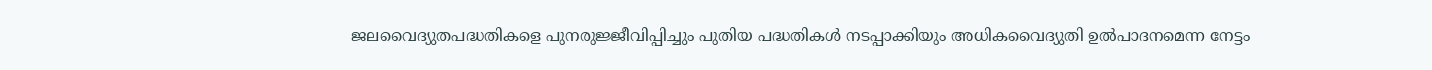ജലവൈദ്യുതപദ്ധതികളെ പുനരുജ്ജീവിപ്പിച്ചും പുതിയ പദ്ധതികൾ നടപ്പാക്കിയും അധികവൈദ്യുതി ഉൽപാദനമെന്ന നേട്ടം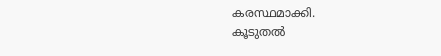കരസ്ഥമാക്കി.
കൂടുതൽ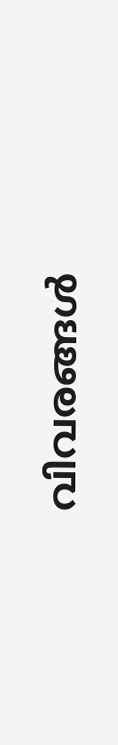വിവരങ്ങൾ